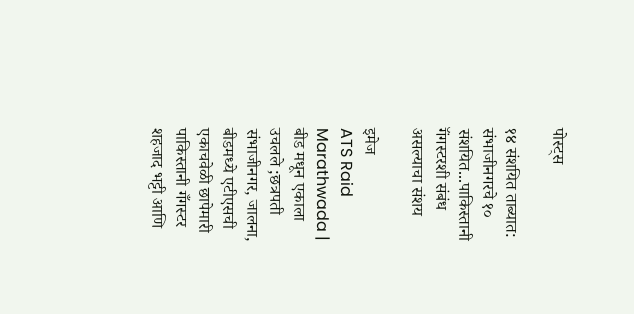पोस्ट्स

१४ संशयित ताब्यात: संभाजीनगरचे १० संशयित...पाकिस्तानी गॅंगस्टरशी संबंध असल्याचा संशय

इमेज
ATS Raid Marathwada | बीड मधून एकाला उचलले ;छत्रपती संभाजीनगर, जालना, बीडमध्ये एटीएसची एकाचवेळी छापेमारी  पाकिस्तानी गँगस्टर शहजाद भट्टी आणि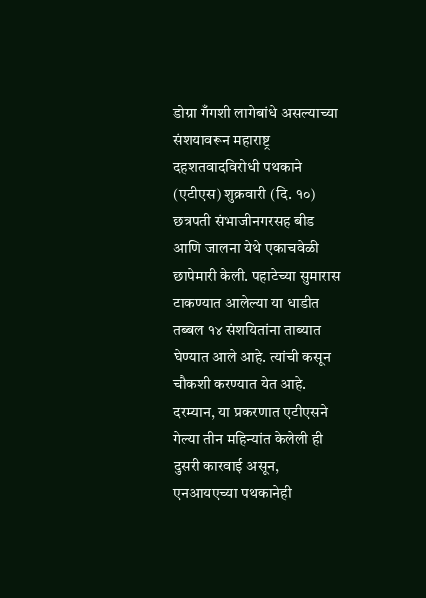डोग्रा गँगशी लागेबांधे असल्याच्या संशयावरून महाराष्ट्र दहशतवादविरोधी पथकाने (एटीएस) शुक्रवारी (दि. १०) छत्रपती संभाजीनगरसह बीड आणि जालना येथे एकाचवेळी छापेमारी केली. पहाटेच्या सुमारास टाकण्यात आलेल्या या धाडीत तब्बल १४ संशयितांना ताब्यात घेण्यात आले आहे. त्यांची कसून चौकशी करण्यात येत आहे. दरम्यान, या प्रकरणात एटीएसने गेल्या तीन महिन्यांत केलेली ही दुसरी कारवाई असून, एनआयएच्या पथकानेही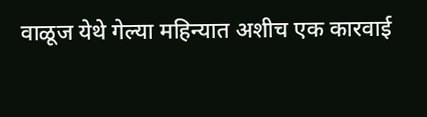वाळूज येथे गेल्या महिन्यात अशीच एक कारवाई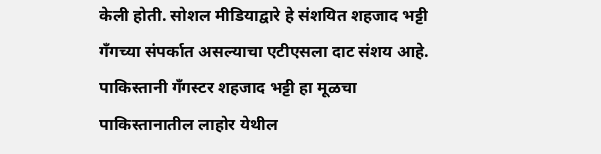केली होती. सोशल मीडियाद्वारे हे संशयित शहजाद भट्टी गँगच्या संपर्कात असल्याचा एटीएसला दाट संशय आहे. पाकिस्तानी गँगस्टर शहजाद भट्टी हा मूळचा पाकिस्तानातील लाहोर येथील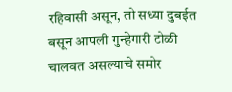रहिवासी असून, तो सध्या दुबईत बसून आपली गुन्हेगारी टोळी चालवत असल्याचे समोर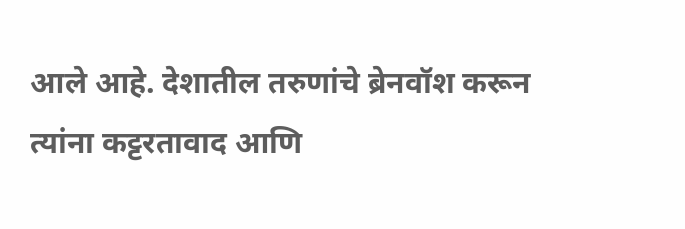आले आहे. देशातील तरुणांचे ब्रेनवॉश करून त्यांना कट्टरतावाद आणि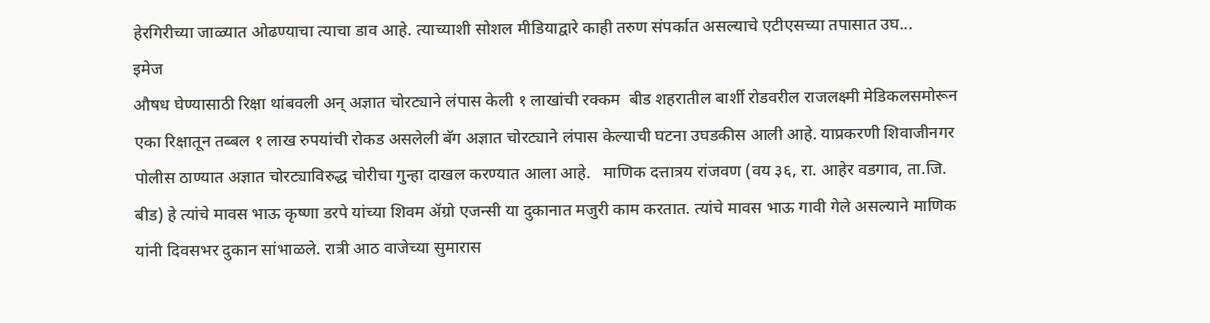हेरगिरीच्या जाळ्यात ओढण्याचा त्याचा डाव आहे. त्याच्याशी सोशल मीडियाद्वारे काही तरुण संपर्कात असल्याचे एटीएसच्या तपासात उघ...
इमेज
औषध घेण्यासाठी रिक्षा थांबवली अन् अज्ञात चोरट्याने लंपास केली १ लाखांची रक्कम  बीड शहरातील बार्शी रोडवरील राजलक्ष्मी मेडिकलसमोरून एका रिक्षातून तब्बल १ लाख रुपयांची रोकड असलेली बॅग अज्ञात चोरट्याने लंपास केल्याची घटना उघडकीस आली आहे. याप्रकरणी शिवाजीनगर पोलीस ठाण्यात अज्ञात चोरट्याविरुद्ध चोरीचा गुन्हा दाखल करण्यात आला आहे.   माणिक दत्तात्रय रांजवण (वय ३६, रा. आहेर वडगाव, ता.जि. बीड) हे त्यांचे मावस भाऊ कृष्णा डरपे यांच्या शिवम ॲग्रो एजन्सी या दुकानात मजुरी काम करतात. त्यांचे मावस भाऊ गावी गेले असल्याने माणिक यांनी दिवसभर दुकान सांभाळले. रात्री आठ वाजेच्या सुमारास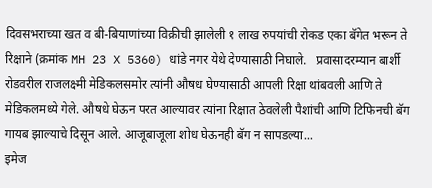दिवसभराच्या खत व बी-बियाणांच्या विक्रीची झालेली १ लाख रुपयांची रोकड एका बॅगेत भरून ते रिक्षाने (क्रमांक MH 23 X 5360) धांडे नगर येथे देण्यासाठी निघाले.   प्रवासादरम्यान बार्शी रोडवरील राजलक्ष्मी मेडिकलसमोर त्यांनी औषध घेण्यासाठी आपली रिक्षा थांबवली आणि ते मेडिकलमध्ये गेले. औषधे घेऊन परत आल्यावर त्यांना रिक्षात ठेवलेली पैशांची आणि टिफिनची बॅग गायब झाल्याचे दिसून आले. आजूबाजूला शोध घेऊनही बॅग न सापडल्या...
इमेज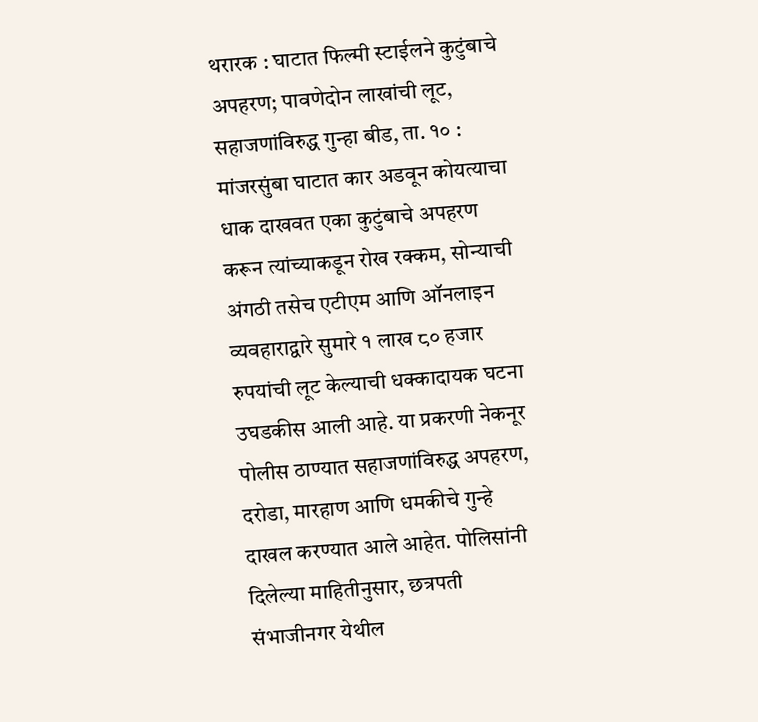थरारक : घाटात फिल्मी स्टाईलने कुटुंबाचे अपहरण; पावणेदोन लाखांची लूट, सहाजणांविरुद्ध गुन्हा बीड, ता. १० : मांजरसुंबा घाटात कार अडवून कोयत्याचा धाक दाखवत एका कुटुंबाचे अपहरण करून त्यांच्याकडून रोख रक्कम, सोन्याची अंगठी तसेच एटीएम आणि ऑनलाइन व्यवहाराद्वारे सुमारे १ लाख ८० हजार रुपयांची लूट केल्याची धक्कादायक घटना उघडकीस आली आहे. या प्रकरणी नेकनूर पोलीस ठाण्यात सहाजणांविरुद्ध अपहरण, दरोडा, मारहाण आणि धमकीचे गुन्हे दाखल करण्यात आले आहेत. पोलिसांनी दिलेल्या माहितीनुसार, छत्रपती संभाजीनगर येथील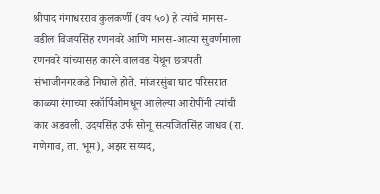श्रीपाद गंगाधरराव कुलकर्णी (वय ५०) हे त्यांचे मानस-वडील विजयसिंह रणनवरे आणि मानस-आत्या सुवर्णमाला रणनवरे यांच्यासह कारने वालवड येथून छत्रपती संभाजीनगरकडे निघाले होते. मांजरसुंबा घाट परिसरात काळ्या रंगाच्या स्कॉर्पिओमधून आलेल्या आरोपींनी त्यांची कार अडवली. उदयसिंह उर्फ सोनू सत्यजितसिंह जाधव (रा. गणेगाव, ता. भूम), अझर सय्यद,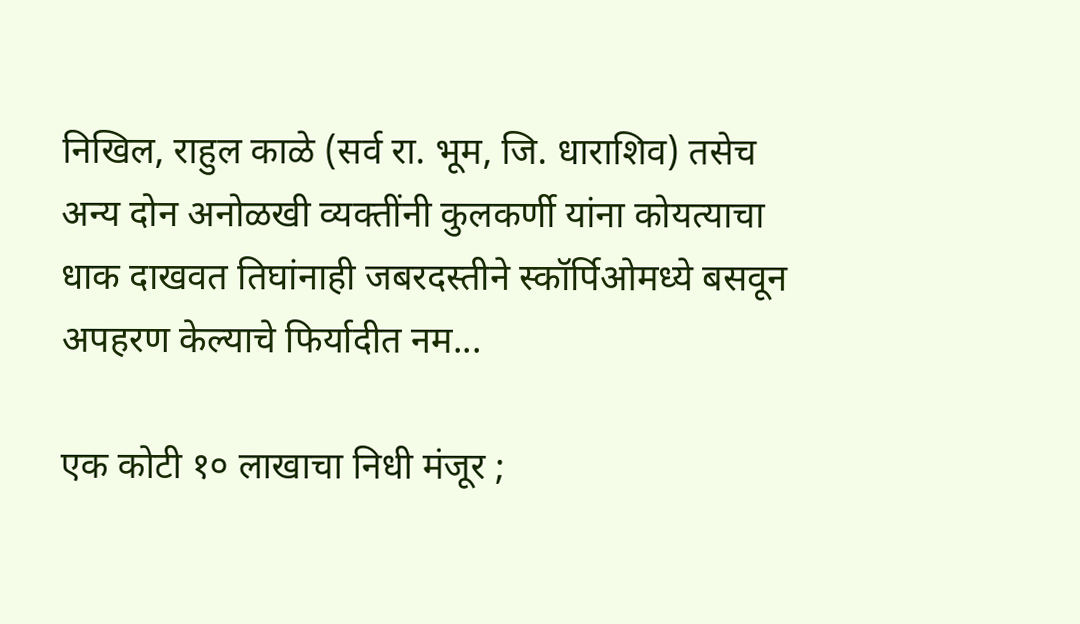निखिल, राहुल काळे (सर्व रा. भूम, जि. धाराशिव) तसेच अन्य दोन अनोळखी व्यक्तींनी कुलकर्णी यांना कोयत्याचा धाक दाखवत तिघांनाही जबरदस्तीने स्कॉर्पिओमध्ये बसवून अपहरण केल्याचे फिर्यादीत नम...

एक कोटी १० लाखाचा निधी मंजूर ;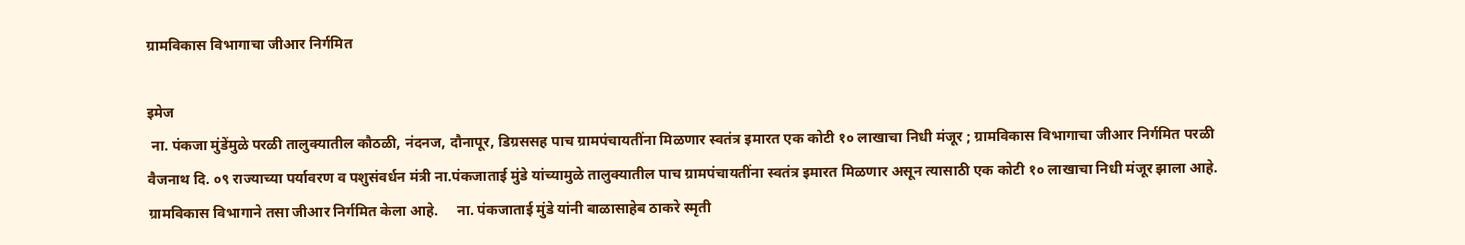ग्रामविकास विभागाचा जीआर निर्गमित

इमेज
 ना. पंकजा मुंडेंमुळे परळी तालुक्यातील कौठळी, नंदनज, दौनापूर, डिग्रससह पाच ग्रामपंचायतींना मिळणार स्वतंत्र इमारत एक कोटी १० लाखाचा निधी मंजूर ; ग्रामविकास विभागाचा जीआर निर्गमित परळी वैजनाथ दि. ०९ राज्याच्या पर्यावरण व पशुसंवर्धन मंत्री ना.पंकजाताई मुंडे यांच्यामुळे तालुक्यातील पाच ग्रामपंचायतींना स्वतंत्र इमारत मिळणार असून त्यासाठी एक कोटी १० लाखाचा निधी मंजूर झाला आहे. ग्रामविकास विभागाने तसा जीआर निर्गमित केला आहे.     ना. पंकजाताई मुंडे यांनी बाळासाहेब ठाकरे स्मृती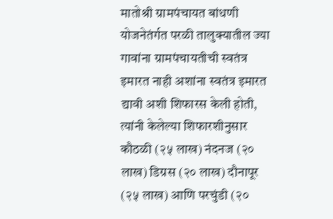मातोश्री ग्रामपंचायत बांधणी योजनेतंर्गत परळी तालुक्यातील ज्या गावांना ग्रामपंचायतीची स्वतंत्र इमारत नाही अशांना स्वतंत्र इमारत द्यावी अशी शिफारस केली होती, त्यांनी केलेल्या शिफारशीनुसार कौठळी (२५ लाख) नंदनज (२० लाख) डिग्रस (२० लाख) दौनापूर (२५ लाख) आणि परचुंडी (२०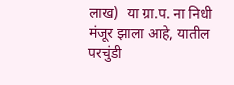लाख)  या ग्रा.प. ना निधी मंजूर झाला आहे, यातील परचुंडी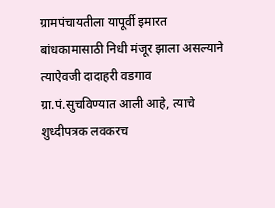ग्रामपंचायतीला यापूर्वी इमारत बांधकामासाठी निधी मंजूर झाला असल्याने त्याऐवजी दादाहरी वडगाव ग्रा.पं.सुचविण्यात आली आहे, त्याचे शुध्दीपत्रक लवकरच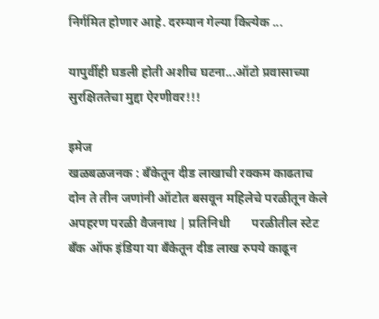निर्गमित होणार आहे. दरम्यान गेल्या कित्येक ...

यापुर्वीही घडली होती अशीच घटना...ऑटो प्रवासाच्या सुरक्षिततेचा मुद्दा ऐरणीवर!!!

इमेज
खळबळजनक : बँकेतून दीड लाखाची रक्कम काढताच दोन ते तीन जणांनी ऑटोत बसवून महिलेचे परळीतून केले अपहरण परळी वैजनाथ | प्रतिनिधी       परळीतील स्टेट बँक ऑफ इंडिया या बँकेतून दीड लाख रुपये काढून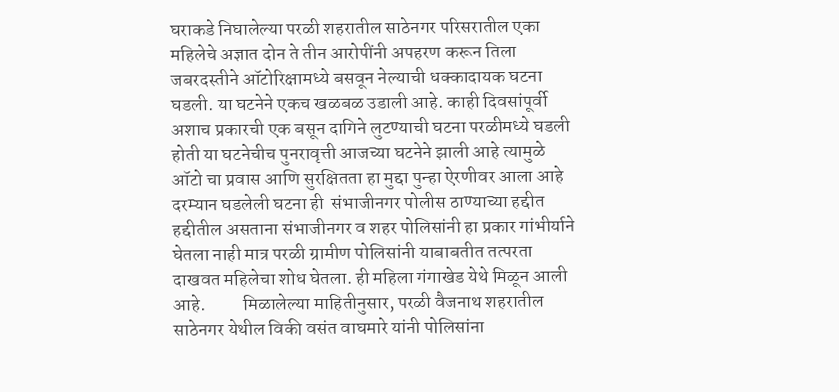घराकडे निघालेल्या परळी शहरातील साठेनगर परिसरातील एका महिलेचे अज्ञात दोन ते तीन आरोपींनी अपहरण करून तिला जबरदस्तीने ऑटोरिक्षामध्ये बसवून नेल्याची धक्कादायक घटना घडली. या घटनेने एकच खळबळ उडाली आहे. काही दिवसांपूर्वी अशाच प्रकारची एक बसून दागिने लुटण्याची घटना परळीमध्ये घडली होती या घटनेचीच पुनरावृत्ती आजच्या घटनेने झाली आहे त्यामुळे ऑटो चा प्रवास आणि सुरक्षितता हा मुद्दा पुन्हा ऐरणीवर आला आहे दरम्यान घडलेली घटना ही  संभाजीनगर पोलीस ठाण्याच्या हद्दीत हद्दीतील असताना संभाजीनगर व शहर पोलिसांनी हा प्रकार गांभीर्याने घेतला नाही मात्र परळी ग्रामीण पोलिसांनी याबाबतीत तत्परता दाखवत महिलेचा शोध घेतला. ही महिला गंगाखेड येथे मिळून आली आहे.          मिळालेल्या माहितीनुसार, परळी वैजनाथ शहरातील साठेनगर येथील विकी वसंत वाघमारे यांनी पोलिसांना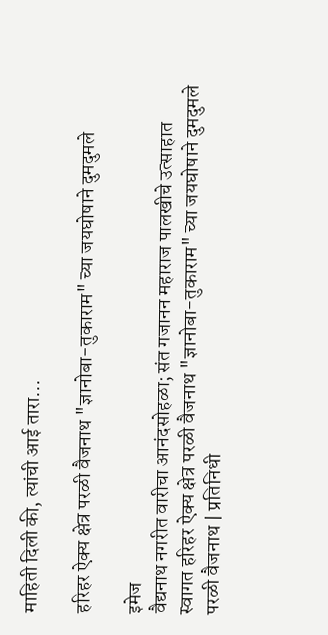माहिती दिली की, त्यांची आई तारा...

हरिहर ऐक्य क्षेत्र परळी वैजनाथ "ज्ञानोबा-तुकाराम" च्या जयघोषाने दुमदुमले

इमेज
वैद्यनाथ नगरीत वारीचा आनंदसोहळा; संत गजानन महाराज पालखीचे उत्साहात स्वागत हरिहर ऐक्य क्षेत्र परळी वैजनाथ "ज्ञानोबा-तुकाराम" च्या जयघोषाने दुमदुमले परळी वैजनाथ | प्रतिनिधी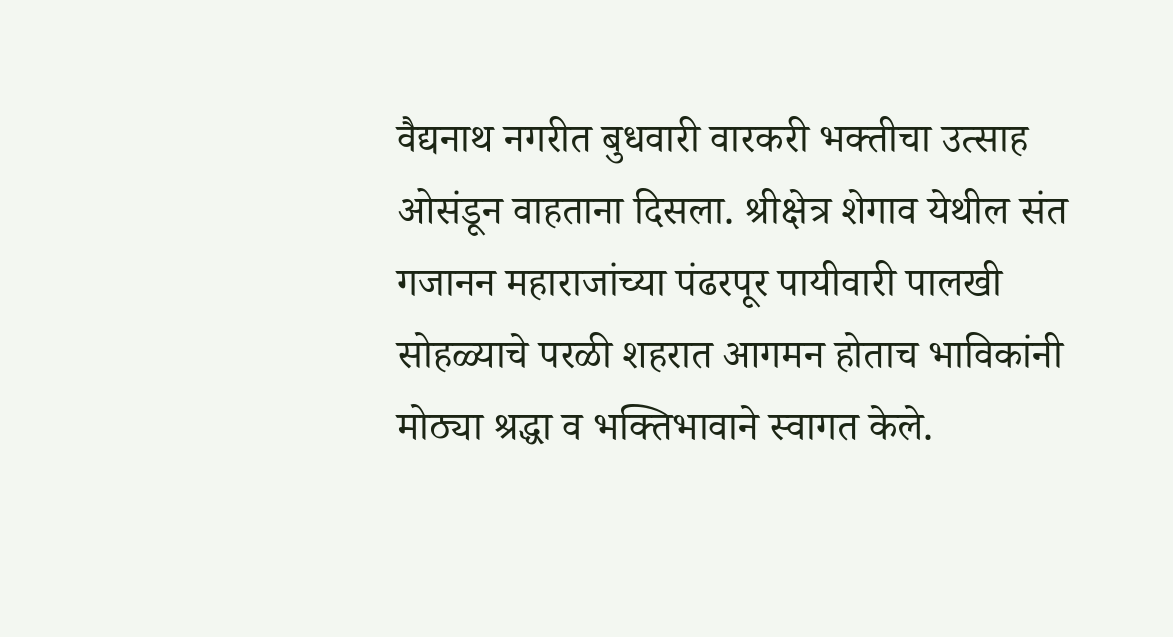वैद्यनाथ नगरीत बुधवारी वारकरी भक्तीचा उत्साह ओसंडून वाहताना दिसला. श्रीक्षेत्र शेगाव येथील संत गजानन महाराजांच्या पंढरपूर पायीवारी पालखी सोहळ्याचे परळी शहरात आगमन होताच भाविकांनी मोठ्या श्रद्धा व भक्तिभावाने स्वागत केले.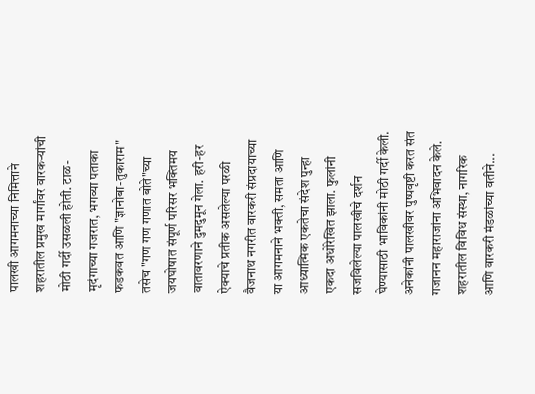पालखी आगमनाच्या निमित्ताने शहरातील प्रमुख मार्गांवर वारकऱ्यांची मोठी गर्दी उसळली होती. टाळ-मृदंगाच्या गजरात, भगव्या पताका फडकवत आणि "ज्ञानोबा-तुकाराम" तसेच "गण गण गणात बोते"च्या जयघोषात संपूर्ण परिसर भक्तिमय वातावरणाने दुमदुमून गेला. हरी-हर ऐक्याचे प्रतीक असलेल्या परळी वैजनाथ नगरीत वारकरी संप्रदायाच्या या आगमनाने भक्ती, समता आणि आध्यात्मिक एकतेचा संदेश पुन्हा एकदा अधोरेखित झाला. फुलांनी सजविलेल्या पालखीचे दर्शन घेण्यासाठी भाविकांनी मोठी गर्दी केली. अनेकांनी पालखीवर पुष्पवृष्टी करत संत गजानन महाराजांना अभिवादन केले. शहरातील विविध संस्था, नागरिक आणि वारकरी मंडळांच्या वतीने...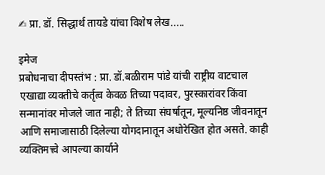✍ प्रा. डॉ. सिद्धार्थ तायडे यांचा विशेष लेख.....

इमेज
प्रबोधनाचा दीपस्तंभ : प्रा. डॉ.बळीराम पांडे यांची राष्ट्रीय वाटचाल एखाद्या व्यक्तीचे कर्तृत्व केवळ तिच्या पदावर, पुरस्कारांवर किंवा सन्मानांवर मोजले जात नाही; ते तिच्या संघर्षातून, मूल्यनिष्ठ जीवनातून आणि समाजासाठी दिलेल्या योगदानातून अधोरेखित होत असते. काही व्यक्तिमत्त्वे आपल्या कार्याने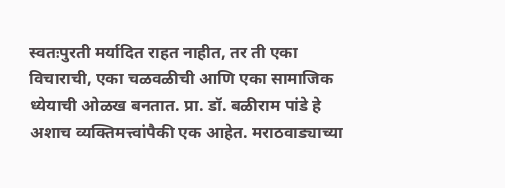स्वतःपुरती मर्यादित राहत नाहीत, तर ती एका विचाराची, एका चळवळीची आणि एका सामाजिक ध्येयाची ओळख बनतात. प्रा. डॉ. बळीराम पांडे हे अशाच व्यक्तिमत्त्वांपैकी एक आहेत. मराठवाड्याच्या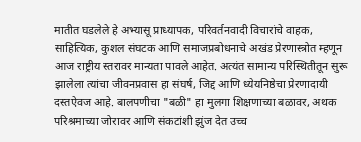मातीत घडलेले हे अभ्यासू प्राध्यापक, परिवर्तनवादी विचारांचे वाहक, साहित्यिक, कुशल संघटक आणि समाजप्रबोधनाचे अखंड प्रेरणास्त्रोत म्हणून आज राष्ट्रीय स्तरावर मान्यता पावले आहेत. अत्यंत सामान्य परिस्थितीतून सुरू झालेला त्यांचा जीवनप्रवास हा संघर्ष, जिद्द आणि ध्येयनिष्ठेचा प्रेरणादायी दस्तऐवज आहे. बालपणीचा "बळी" हा मुलगा शिक्षणाच्या बळावर, अथक परिश्रमाच्या जोरावर आणि संकटांशी झुंज देत उच्च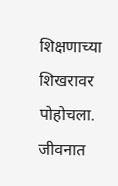शिक्षणाच्या शिखरावर पोहोचला. जीवनात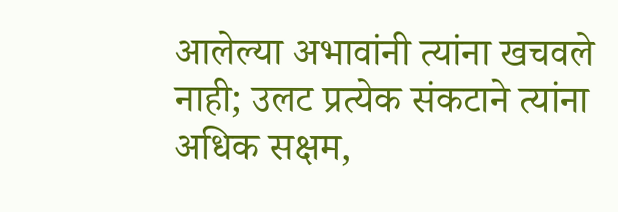आलेल्या अभावांनी त्यांना खचवले नाही; उलट प्रत्येक संकटाने त्यांना अधिक सक्षम,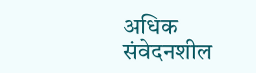अधिक संवेदनशील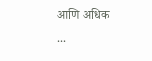आणि अधिक ...